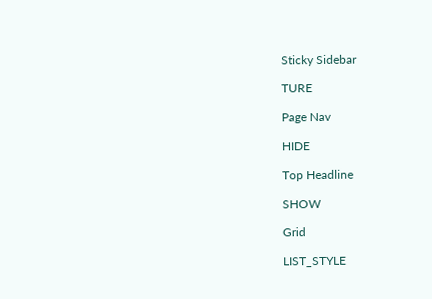Sticky Sidebar

TURE

Page Nav

HIDE

Top Headline

SHOW

Grid

LIST_STYLE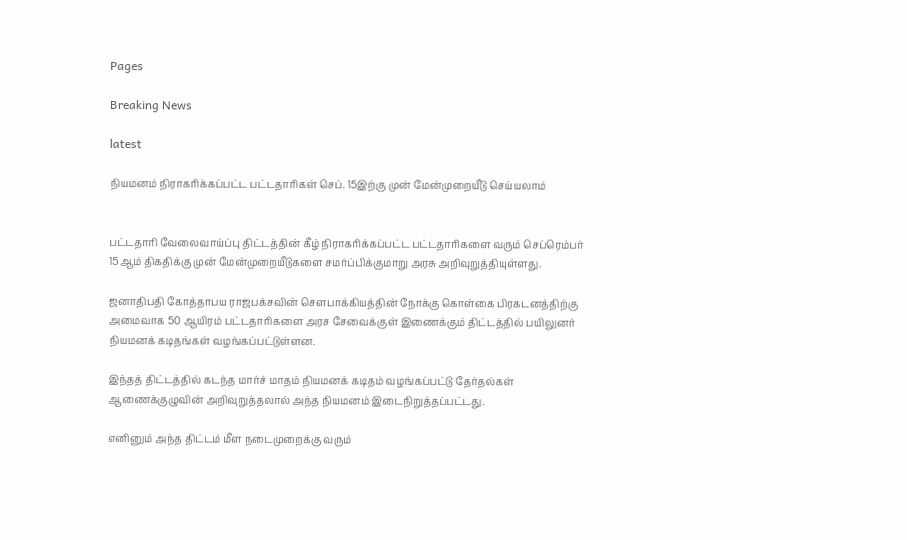Pages

Breaking News

latest

நியமனம் நிராகரிக்கப்பட்ட பட்டதாரிகள் செப். 15இற்கு முன் மேன்முறையீடு செய்யலாம்


பட்டதாரி வேலைவாய்ப்பு திட்டத்தின் கீழ் நிராகரிக்கப்பட்ட பட்டதாரிகளை வரும் செப்ரெம்பர் 15ஆம் திகதிக்கு முன் மேன்முறையீடுகளை சமர்ப்பிக்குமாறு அரசு அறிவுறுத்தியுள்ளது.

ஜனாதிபதி கோத்தாபய ராஜபக்சவின் சௌபாக்கியத்தின் நோக்கு கொள்கை பிரகடனத்திற்கு அமைவாக 50 ஆயிரம் பட்டதாரிகளை அரச சேவைக்குள் இணைக்கும் திட்டத்தில் பயிலுனர் நியமனக் கடிதங்கள் வழங்கப்பட்டுள்ளன.

இந்தத் திட்டத்தில் கடந்த மார்ச் மாதம் நியமனக் கடிதம் வழங்கப்பட்டு தேர்தல்கள் ஆணைக்குழுவின் அறிவுறுத்தலால் அந்த நியமனம் இடைநிறுத்தப்பட்டது.

எனினும் அந்த திட்டம் மீள நடைமுறைக்கு வரும்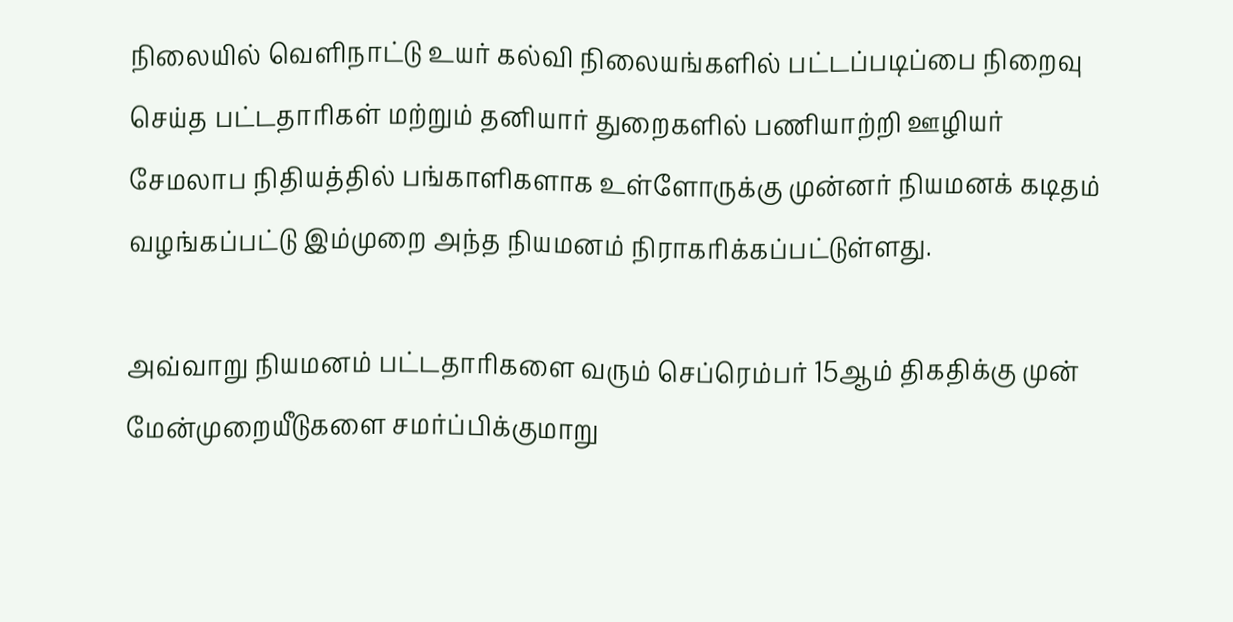நிலையில் வெளிநாட்டு உயர் கல்வி நிலையங்களில் பட்டப்படிப்பை நிறைவு செய்த பட்டதாரிகள் மற்றும் தனியார் துறைகளில் பணியாற்றி ஊழியர் சேமலாப நிதியத்தில் பங்காளிகளாக உள்ளோருக்கு முன்னர் நியமனக் கடிதம் வழங்கப்பட்டு இம்முறை அந்த நியமனம் நிராகரிக்கப்பட்டுள்ளது.

அவ்வாறு நியமனம் பட்டதாரிகளை வரும் செப்ரெம்பர் 15ஆம் திகதிக்கு முன் மேன்முறையீடுகளை சமர்ப்பிக்குமாறு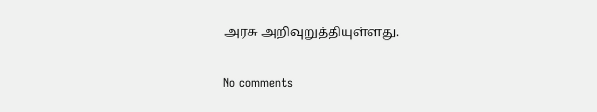அரசு அறிவுறுத்தியுள்ளது.

No comments